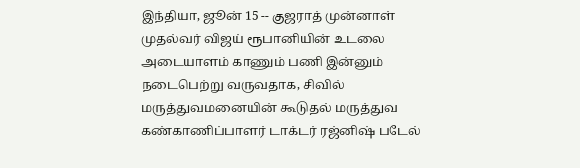இந்தியா, ஜூன் 15 -- குஜராத் முன்னாள் முதல்வர் விஜய் ரூபானியின் உடலை அடையாளம் காணும் பணி இன்னும் நடைபெற்று வருவதாக, சிவில் மருத்துவமனையின் கூடுதல் மருத்துவ கண்காணிப்பாளர் டாக்டர் ரஜ்னிஷ் படேல்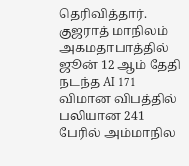தெரிவித்தார்.
குஜராத் மாநிலம் அகமதாபாத்தில் ஜூன் 12 ஆம் தேதி நடந்த AI 171 விமான விபத்தில் பலியான 241 பேரில் அம்மாநில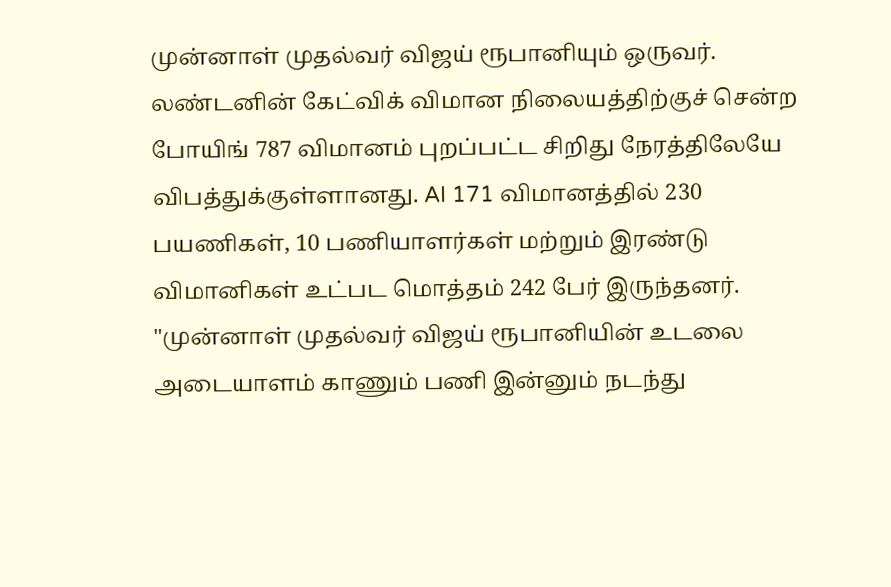முன்னாள் முதல்வர் விஜய் ரூபானியும் ஒருவர். லண்டனின் கேட்விக் விமான நிலையத்திற்குச் சென்ற போயிங் 787 விமானம் புறப்பட்ட சிறிது நேரத்திலேயே விபத்துக்குள்ளானது. AI 171 விமானத்தில் 230 பயணிகள், 10 பணியாளர்கள் மற்றும் இரண்டு விமானிகள் உட்பட மொத்தம் 242 பேர் இருந்தனர்.
"முன்னாள் முதல்வர் விஜய் ரூபானியின் உடலை அடையாளம் காணும் பணி இன்னும் நடந்து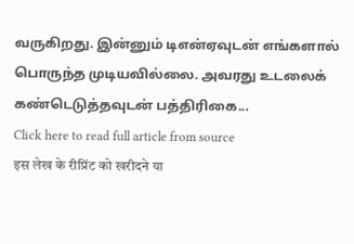வருகிறது. இன்னும் டிஎன்ஏவுடன் எங்களால் பொருந்த முடியவில்லை. அவரது உடலைக் கண்டெடுத்தவுடன் பத்திரிகை...
Click here to read full article from source
इस लेख के रीप्रिंट को खरीदने या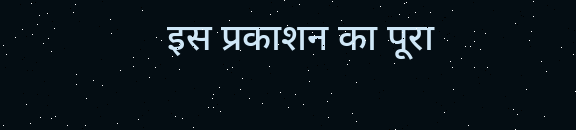इस प्रकाशन का पूरा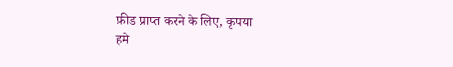फ़ीड प्राप्त करने के लिए, कृपया
हमे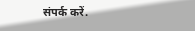संपर्क करें.